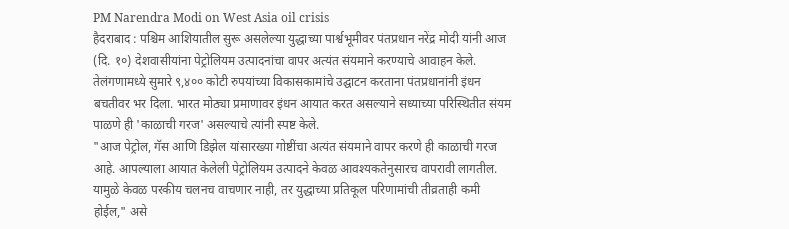PM Narendra Modi on West Asia oil crisis
हैदराबाद : पश्चिम आशियातील सुरू असलेल्या युद्धाच्या पार्श्वभूमीवर पंतप्रधान नरेंद्र मोदी यांनी आज (दि. १०) देशवासीयांना पेट्रोलियम उत्पादनांचा वापर अत्यंत संयमाने करण्याचे आवाहन केले. तेलंगणामध्ये सुमारे ९,४०० कोटी रुपयांच्या विकासकामांचे उद्घाटन करताना पंतप्रधानांनी इंधन बचतीवर भर दिला. भारत मोठ्या प्रमाणावर इंधन आयात करत असल्याने सध्याच्या परिस्थितीत संयम पाळणे ही 'काळाची गरज' असल्याचे त्यांनी स्पष्ट केले.
"आज पेट्रोल, गॅस आणि डिझेल यांसारख्या गोष्टींचा अत्यंत संयमाने वापर करणे ही काळाची गरज आहे. आपल्याला आयात केलेली पेट्रोलियम उत्पादने केवळ आवश्यकतेनुसारच वापरावी लागतील. यामुळे केवळ परकीय चलनच वाचणार नाही, तर युद्धाच्या प्रतिकूल परिणामांची तीव्रताही कमी होईल," असे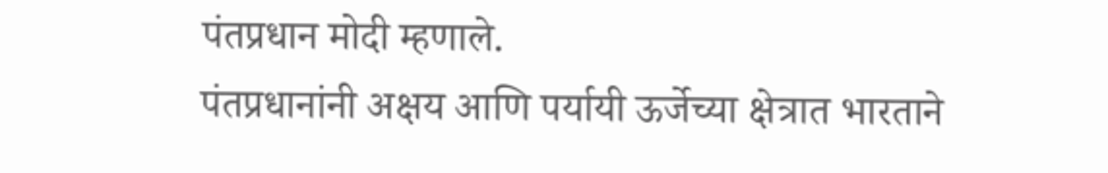पंतप्रधान मोदी म्हणाले.
पंतप्रधानांनी अक्षय आणि पर्यायी ऊर्जेच्या क्षेत्रात भारताने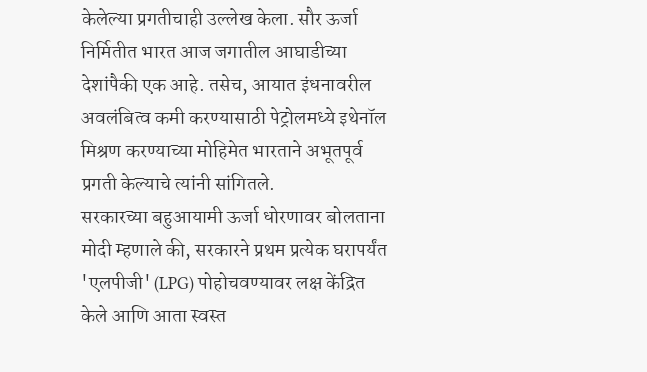केलेल्या प्रगतीचाही उल्लेख केला. सौर ऊर्जा निर्मितीत भारत आज जगातील आघाडीच्या देशांपैकी एक आहे. तसेच, आयात इंधनावरील अवलंबित्व कमी करण्यासाठी पेट्रोलमध्ये इथेनॉल मिश्रण करण्याच्या मोहिमेत भारताने अभूतपूर्व प्रगती केल्याचे त्यांनी सांगितले.
सरकारच्या बहुआयामी ऊर्जा धोरणावर बोलताना मोदी म्हणाले की, सरकारने प्रथम प्रत्येक घरापर्यंत 'एलपीजी' (LPG) पोहोचवण्यावर लक्ष केंद्रित केले आणि आता स्वस्त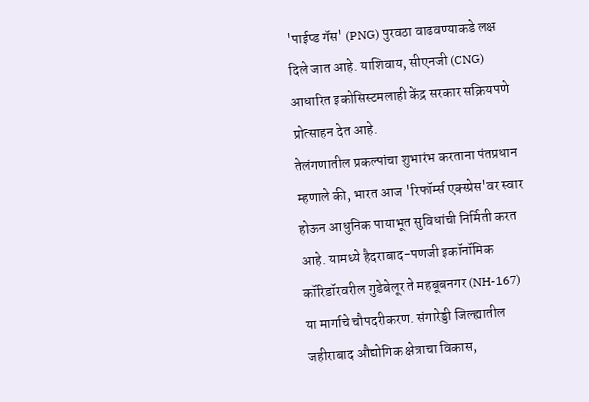'पाईप्ड गॅस' (PNG) पुरवठा वाढवण्याकडे लक्ष दिले जात आहे. याशिवाय, सीएनजी (CNG) आधारित इकोसिस्टमलाही केंद्र सरकार सक्रियपणे प्रोत्साहन देत आहे.
तेलंगणातील प्रकल्पांचा शुभारंभ करताना पंतप्रधान म्हणाले की, भारत आज 'रिफॉर्म्स एक्स्प्रेस'वर स्वार होऊन आधुनिक पायाभूत सुविधांची निर्मिती करत आहे. यामध्ये हैदराबाद-पणजी इकॉनॉमिक कॉरिडॉरवरील गुडेबेलूर ते महबूबनगर (NH-167) या मार्गाचे चौपदरीकरण. संगारेड्डी जिल्ह्यातील जहीराबाद औद्योगिक क्षेत्राचा विकास,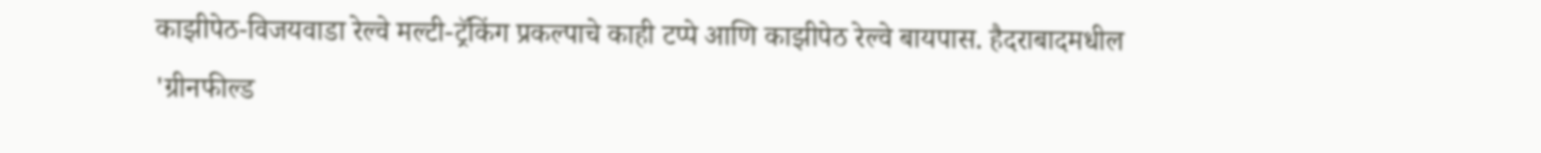काझीपेठ-विजयवाडा रेल्वे मल्टी-ट्रॅकिंग प्रकल्पाचे काही टप्पे आणि काझीपेठ रेल्वे बायपास. हैदराबादमधील 'ग्रीनफील्ड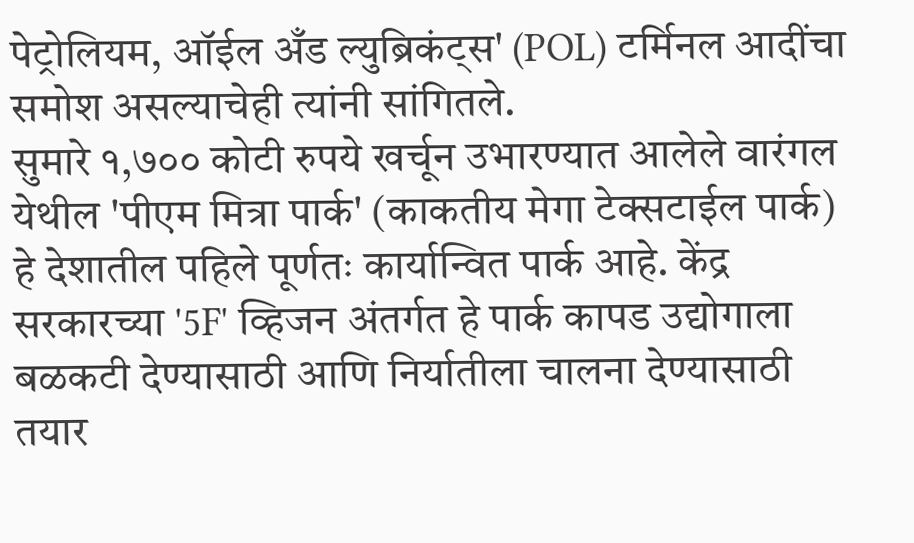पेट्रोलियम, ऑईल अँड ल्युब्रिकंट्स' (POL) टर्मिनल आदींचा समोश असल्याचेही त्यांनी सांगितले.
सुमारे १,७०० कोटी रुपये खर्चून उभारण्यात आलेले वारंगल येथील 'पीएम मित्रा पार्क' (काकतीय मेगा टेक्सटाईल पार्क) हे देशातील पहिले पूर्णतः कार्यान्वित पार्क आहे. केंद्र सरकारच्या '5F' व्हिजन अंतर्गत हे पार्क कापड उद्योगाला बळकटी देण्यासाठी आणि निर्यातीला चालना देण्यासाठी तयार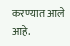करण्यात आले आहे.